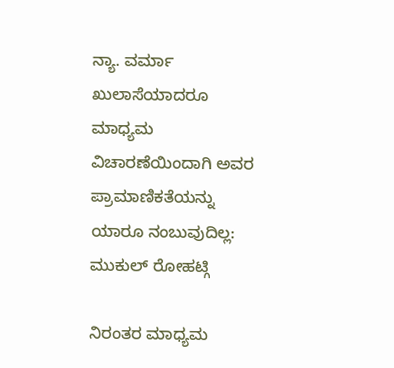ನ್ಯಾ. ವರ್ಮಾ ಖುಲಾಸೆಯಾದರೂ ಮಾಧ್ಯಮ ವಿಚಾರಣೆಯಿಂದಾಗಿ ಅವರ ಪ್ರಾಮಾಣಿಕತೆಯನ್ನು ಯಾರೂ ನಂಬುವುದಿಲ್ಲ: ಮುಕುಲ್‌ ರೋಹಟ್ಗಿ

ನಿರಂತರ ಮಾಧ್ಯಮ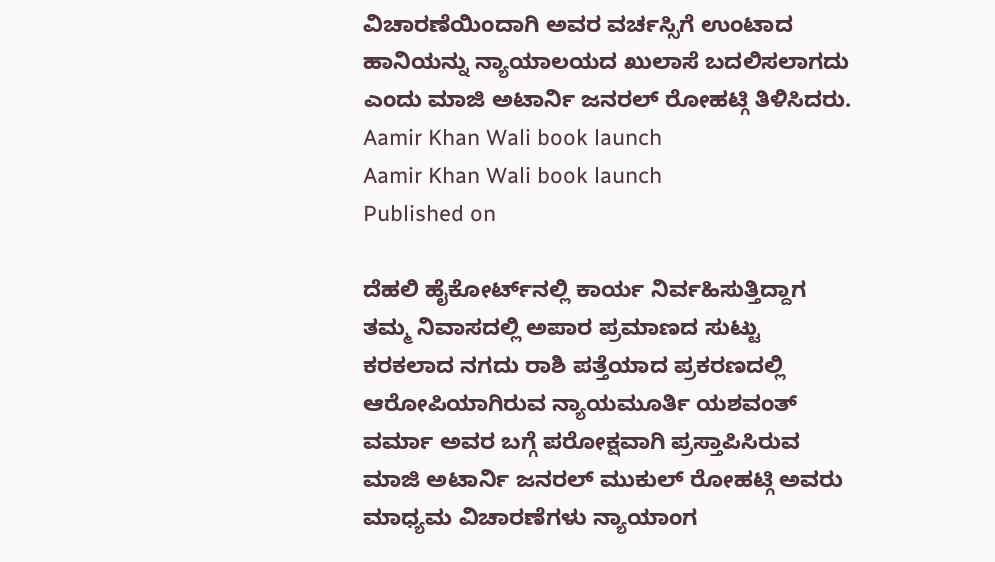ವಿಚಾರಣೆಯಿಂದಾಗಿ ಅವರ ವರ್ಚಸ್ಸಿಗೆ ಉಂಟಾದ ಹಾನಿಯನ್ನು ನ್ಯಾಯಾಲಯದ ಖುಲಾಸೆ ಬದಲಿಸಲಾಗದು ಎಂದು ಮಾಜಿ ಅಟಾರ್ನಿ ಜನರಲ್‌ ರೋಹಟ್ಗಿ ತಿಳಿಸಿದರು.
Aamir Khan Wali book launch
Aamir Khan Wali book launch
Published on

ದೆಹಲಿ ಹೈಕೋರ್ಟ್‌ನಲ್ಲಿ ಕಾರ್ಯ ನಿರ್ವಹಿಸುತ್ತಿದ್ದಾಗ ತಮ್ಮ ನಿವಾಸದಲ್ಲಿ ಅಪಾರ ಪ್ರಮಾಣದ ಸುಟ್ಟು ಕರಕಲಾದ ನಗದು ರಾಶಿ ಪತ್ತೆಯಾದ ಪ್ರಕರಣದಲ್ಲಿ ಆರೋಪಿಯಾಗಿರುವ ನ್ಯಾಯಮೂರ್ತಿ ಯಶವಂತ್ ವರ್ಮಾ ಅವರ ಬಗ್ಗೆ ಪರೋಕ್ಷವಾಗಿ ಪ್ರಸ್ತಾಪಿಸಿರುವ ಮಾಜಿ ಅಟಾರ್ನಿ ಜನರಲ್‌ ಮುಕುಲ್‌ ರೋಹಟ್ಗಿ ಅವರು ಮಾಧ್ಯಮ ವಿಚಾರಣೆಗಳು ನ್ಯಾಯಾಂಗ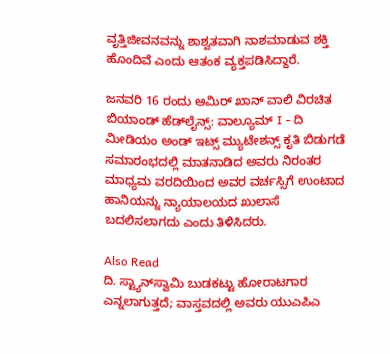ವೃತ್ತಿಜೀವನವನ್ನು ಶಾಶ್ವತವಾಗಿ ನಾಶಮಾಡುವ ಶಕ್ತಿ ಹೊಂದಿವೆ ಎಂದು ಆತಂಕ ವ್ಯಕ್ತಪಡಿಸಿದ್ದಾರೆ.

ಜನವರಿ 16 ರಂದು ಆಮಿರ್ ಖಾನ್ ವಾಲಿ ವಿರಚಿತ ಬಿಯಾಂಡ್ ಹೆಡ್‌ಲೈನ್ಸ್: ವಾಲ್ಯೂಮ್‌ I - ದಿ ಮೀಡಿಯಂ ಅಂಡ್ ಇಟ್ಸ್ ಮ್ಯುಟೇಶನ್ಸ್ ಕೃತಿ ಬಿಡುಗಡೆ ಸಮಾರಂಭದಲ್ಲಿ ಮಾತನಾಡಿದ ಅವರು ನಿರಂತರ ಮಾಧ್ಯಮ ವರದಿಯಿಂದ ಅವರ ವರ್ಚಸ್ಸಿಗೆ ಉಂಟಾದ ಹಾನಿಯನ್ನು ನ್ಯಾಯಾಲಯದ ಖುಲಾಸೆ ಬದಲಿಸಲಾಗದು ಎಂದು ತಿಳಿಸಿದರು.

Also Read
ದಿ. ಸ್ಟ್ಯಾನ್‌ಸ್ವಾಮಿ ಬುಡಕಟ್ಟು ಹೋರಾಟಗಾರ ಎನ್ನಲಾಗುತ್ತದೆ; ವಾಸ್ತವದಲ್ಲಿ ಅವರು ಯುಎಪಿಎ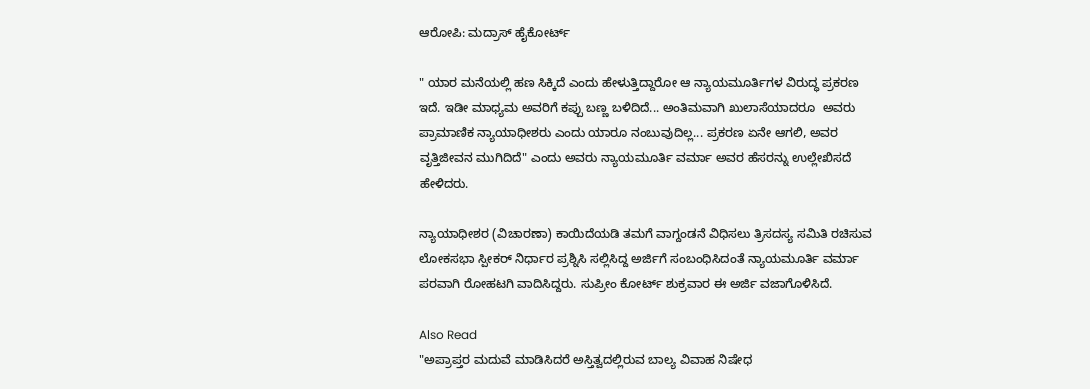ಆರೋಪಿ: ಮದ್ರಾಸ್ ಹೈಕೋರ್ಟ್

" ಯಾರ ಮನೆಯಲ್ಲಿ ಹಣ ಸಿಕ್ಕಿದೆ ಎಂದು ಹೇಳುತ್ತಿದ್ದಾರೋ ಆ ನ್ಯಾಯಮೂರ್ತಿಗಳ ವಿರುದ್ಧ ಪ್ರಕರಣ ಇದೆ. ಇಡೀ ಮಾಧ್ಯಮ ಅವರಿಗೆ ಕಪ್ಪು ಬಣ್ಣ ಬಳಿದಿದೆ... ಅಂತಿಮವಾಗಿ ಖುಲಾಸೆಯಾದರೂ  ಅವರು ಪ್ರಾಮಾಣಿಕ ನ್ಯಾಯಾಧೀಶರು ಎಂದು ಯಾರೂ ನಂಬುವುದಿಲ್ಲ... ಪ್ರಕರಣ ಏನೇ ಆಗಲಿ, ಅವರ ವೃತ್ತಿಜೀವನ ಮುಗಿದಿದೆ" ಎಂದು ಅವರು ನ್ಯಾಯಮೂರ್ತಿ ವರ್ಮಾ ಅವರ ಹೆಸರನ್ನು ಉಲ್ಲೇಖಿಸದೆ ಹೇಳಿದರು.

ನ್ಯಾಯಾಧೀಶರ (ವಿಚಾರಣಾ) ಕಾಯಿದೆಯಡಿ ತಮಗೆ ವಾಗ್ದಂಡನೆ ವಿಧಿಸಲು ತ್ರಿಸದಸ್ಯ ಸಮಿತಿ ರಚಿಸುವ ಲೋಕಸಭಾ ಸ್ಪೀಕರ್ ನಿರ್ಧಾರ ಪ್ರಶ್ನಿಸಿ ಸಲ್ಲಿಸಿದ್ದ ಅರ್ಜಿಗೆ ಸಂಬಂಧಿಸಿದಂತೆ ನ್ಯಾಯಮೂರ್ತಿ ವರ್ಮಾ ಪರವಾಗಿ ರೋಹಟಗಿ ವಾದಿಸಿದ್ದರು. ಸುಪ್ರೀಂ ಕೋರ್ಟ್ ಶುಕ್ರವಾರ ಈ ಅರ್ಜಿ ವಜಾಗೊಳಿಸಿದೆ.

Also Read
"ಅಪ್ರಾಪ್ತರ ಮದುವೆ ಮಾಡಿಸಿದರೆ ಅಸ್ತಿತ್ವದಲ್ಲಿರುವ ಬಾಲ್ಯ ವಿವಾಹ ನಿಷೇಧ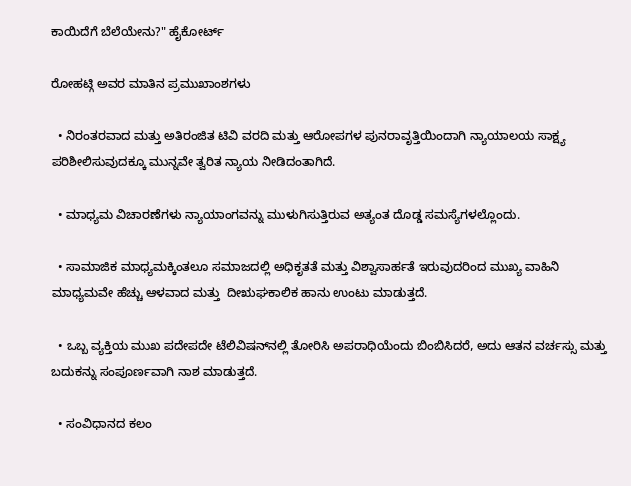ಕಾಯಿದೆಗೆ ಬೆಲೆಯೇನು?" ಹೈಕೋರ್ಟ್‌

ರೋಹಟ್ಗಿ ಅವರ ಮಾತಿನ ಪ್ರಮುಖಾಂಶಗಳು

  • ನಿರಂತರವಾದ ಮತ್ತು ಅತಿರಂಜಿತ ಟಿವಿ ವರದಿ ಮತ್ತು ಆರೋಪಗಳ ಪುನರಾವೃತ್ತಿಯಿಂದಾಗಿ ನ್ಯಾಯಾಲಯ ಸಾಕ್ಷ್ಯ ಪರಿಶೀಲಿಸುವುದಕ್ಕೂ ಮುನ್ನವೇ ತ್ವರಿತ ನ್ಯಾಯ ನೀಡಿದಂತಾಗಿದೆ.

  • ಮಾಧ್ಯಮ ವಿಚಾರಣೆಗಳು ನ್ಯಾಯಾಂಗವನ್ನು ಮುಳುಗಿಸುತ್ತಿರುವ ಅತ್ಯಂತ ದೊಡ್ಡ ಸಮಸ್ಯೆಗಳಲ್ಲೊಂದು.

  • ಸಾಮಾಜಿಕ ಮಾಧ್ಯಮಕ್ಕಿಂತಲೂ ಸಮಾಜದಲ್ಲಿ ಅಧಿಕೃತತೆ ಮತ್ತು ವಿಶ್ವಾಸಾರ್ಹತೆ ಇರುವುದರಿಂದ ಮುಖ್ಯ ವಾಹಿನಿ ಮಾಧ್ಯಮವೇ ಹೆಚ್ಚು ಆಳವಾದ ಮತ್ತು  ದೀಋಘಕಾಲಿಕ ಹಾನು ಉಂಟು ಮಾಡುತ್ತದೆ.

  • ಒಬ್ಬ ವ್ಯಕ್ತಿಯ ಮುಖ ಪದೇಪದೇ ಟೆಲಿವಿಷನ್‌ನಲ್ಲಿ ತೋರಿಸಿ ಅಪರಾಧಿಯೆಂದು ಬಿಂಬಿಸಿದರೆ, ಅದು ಆತನ ವರ್ಚಸ್ಸು ಮತ್ತು ಬದುಕನ್ನು ಸಂಪೂರ್ಣವಾಗಿ ನಾಶ ಮಾಡುತ್ತದೆ.

  • ಸಂವಿಧಾನದ ಕಲಂ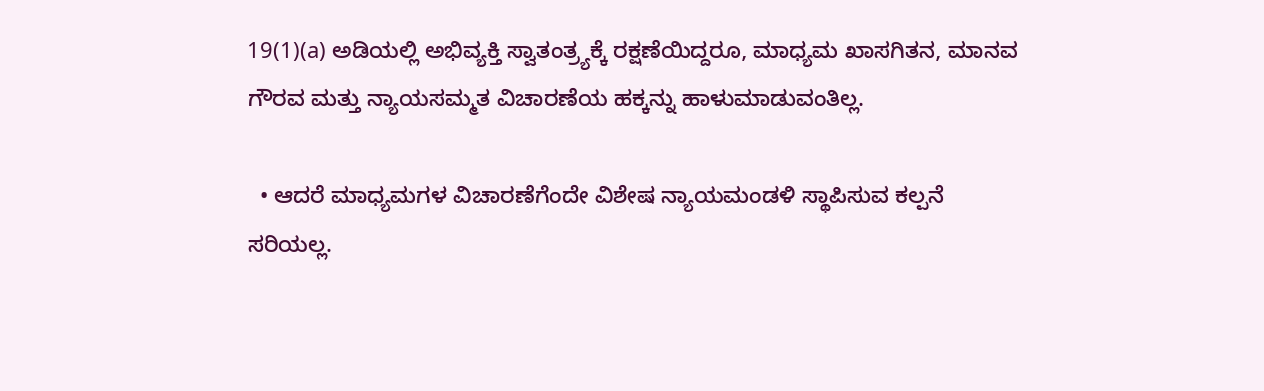19(1)(a) ಅಡಿಯಲ್ಲಿ ಅಭಿವ್ಯಕ್ತಿ ಸ್ವಾತಂತ್ರ್ಯಕ್ಕೆ ರಕ್ಷಣೆಯಿದ್ದರೂ, ಮಾಧ್ಯಮ ಖಾಸಗಿತನ, ಮಾನವ ಗೌರವ ಮತ್ತು ನ್ಯಾಯಸಮ್ಮತ ವಿಚಾರಣೆಯ ಹಕ್ಕನ್ನು ಹಾಳುಮಾಡುವಂತಿಲ್ಲ.

  • ಆದರೆ ಮಾಧ್ಯಮಗಳ ವಿಚಾರಣೆಗೆಂದೇ ವಿಶೇಷ ನ್ಯಾಯಮಂಡಳಿ ಸ್ಥಾಪಿಸುವ ಕಲ್ಪನೆ ಸರಿಯಲ್ಲ.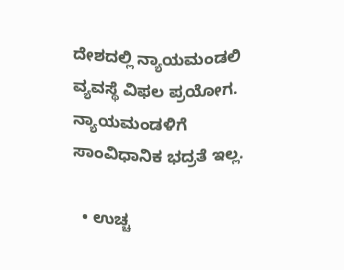ದೇಶದಲ್ಲಿ ನ್ಯಾಯಮಂಡಲಿ ವ್ಯವಸ್ಥೆ ವಿಫಲ ಪ್ರಯೋಗ. ನ್ಯಾಯಮಂಡಳಿಗೆ ಸಾಂವಿಧಾನಿಕ ಭದ್ರತೆ ಇಲ್ಲ.

  • ಉಚ್ಚ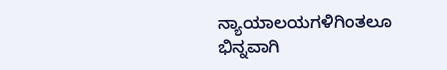ನ್ಯಾಯಾಲಯಗಳಿಗಿಂತಲೂ ಭಿನ್ನವಾಗಿ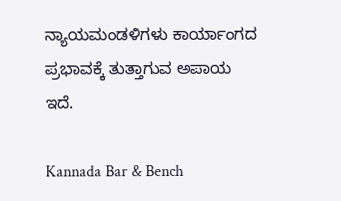ನ್ಯಾಯಮಂಡಳಿಗಳು ಕಾರ್ಯಾಂಗದ ಪ್ರಭಾವಕ್ಕೆ ತುತ್ತಾಗುವ ಅಪಾಯ ಇದೆ.

Kannada Bar & Bench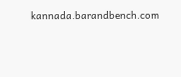kannada.barandbench.com